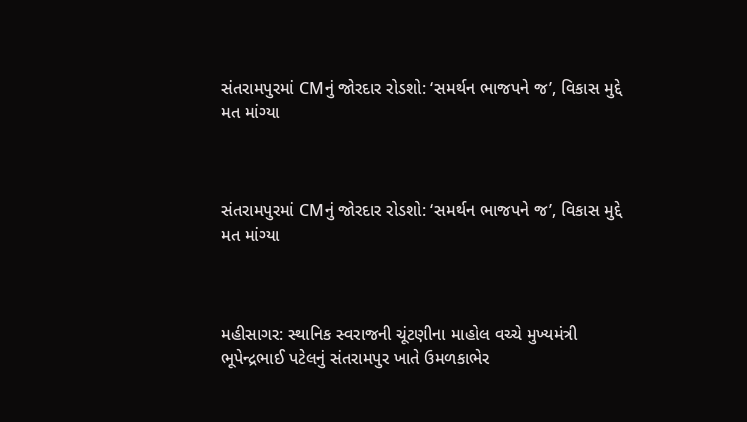સંતરામપુરમાં CMનું જોરદાર રોડશો: ‘સમર્થન ભાજપને જ’, વિકાસ મુદ્દે મત માંગ્યા



સંતરામપુરમાં CMનું જોરદાર રોડશો: ‘સમર્થન ભાજપને જ’, વિકાસ મુદ્દે મત માંગ્યા



મહીસાગર: સ્થાનિક સ્વરાજની ચૂંટણીના માહોલ વચ્ચે મુખ્યમંત્રી ભૂપેન્દ્રભાઈ પટેલનું સંતરામપુર ખાતે ઉમળકાભેર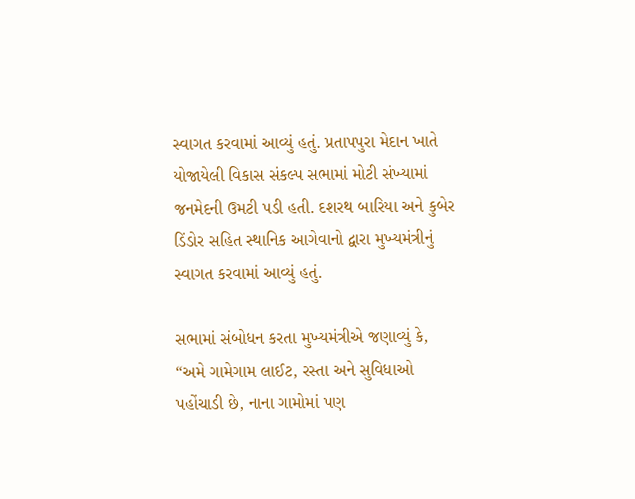સ્વાગત કરવામાં આવ્યું હતું. પ્રતાપપુરા મેદાન ખાતે યોજાયેલી વિકાસ સંકલ્પ સભામાં મોટી સંખ્યામાં જનમેદની ઉમટી પડી હતી. દશરથ બારિયા અને કુબેર ડિંડોર સહિત સ્થાનિક આગેવાનો દ્વારા મુખ્યમંત્રીનું સ્વાગત કરવામાં આવ્યું હતું.

સભામાં સંબોધન કરતા મુખ્યમંત્રીએ જણાવ્યું કે, “અમે ગામેગામ લાઈટ, રસ્તા અને સુવિધાઓ પહોંચાડી છે, નાના ગામોમાં પણ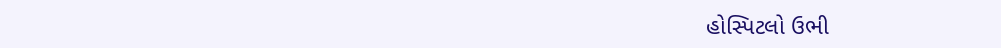હોસ્પિટલો ઉભી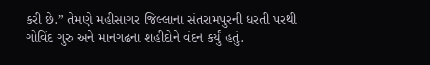કરી છે.” તેમણે મહીસાગર જિલ્લાના સંતરામપુરની ધરતી પરથી ગોવિંદ ગુરુ અને માનગઢના શહીદોને વંદન કર્યું હતું.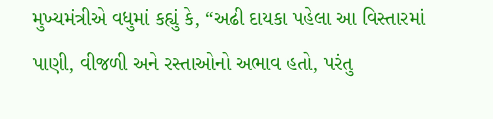મુખ્યમંત્રીએ વધુમાં કહ્યું કે, “અઢી દાયકા પહેલા આ વિસ્તારમાં પાણી, વીજળી અને રસ્તાઓનો અભાવ હતો, પરંતુ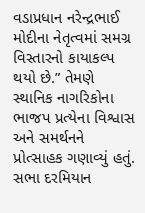વડાપ્રધાન નરેન્દ્રભાઈ મોદીના નેતૃત્વમાં સમગ્ર વિસ્તારનો કાયાકલ્પ થયો છે.” તેમણે સ્થાનિક નાગરિકોના ભાજપ પ્રત્યેના વિશ્વાસ અને સમર્થનને પ્રોત્સાહક ગણાવ્યું હતું.
સભા દરમિયાન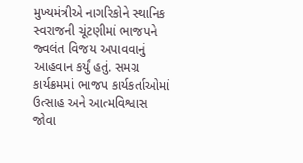મુખ્યમંત્રીએ નાગરિકોને સ્થાનિક સ્વરાજની ચૂંટણીમાં ભાજપને જ્વલંત વિજય અપાવવાનું આહવાન કર્યું હતું. સમગ્ર કાર્યક્રમમાં ભાજપ કાર્યકર્તાઓમાં ઉત્સાહ અને આત્મવિશ્વાસ જોવા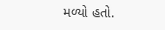મળ્યો હતો.